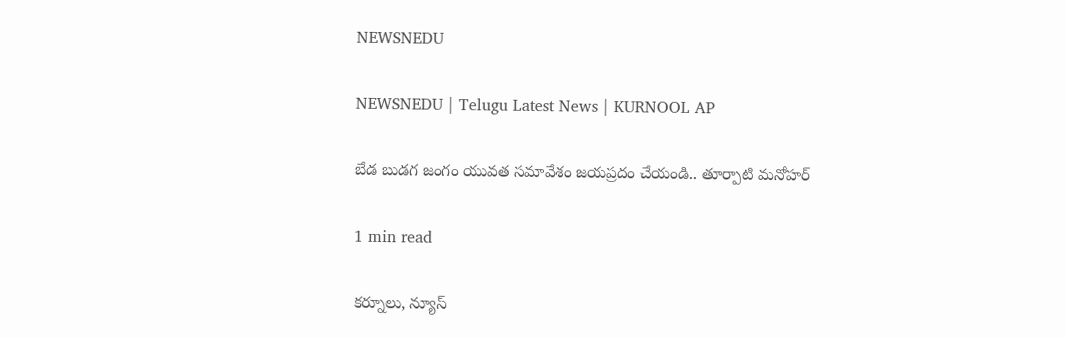NEWSNEDU

NEWSNEDU | Telugu Latest News | KURNOOL AP

బేడ బుడగ జంగం యువత సమావేశం జయప్రదం చేయండి.. తూర్పాటి మనోహర్

1 min read

కర్నూలు, న్యూస్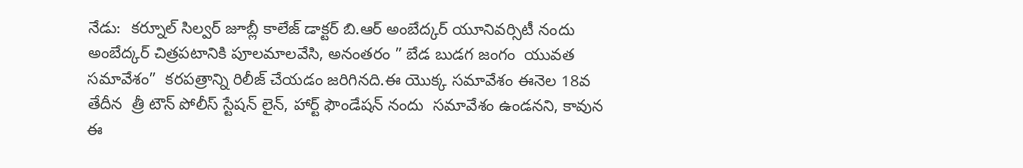నేడు:  కర్నూల్ సిల్వర్ జూబ్లీ కాలేజ్ డాక్టర్ బి.ఆర్ అంబేద్కర్ యూనివర్సిటీ నందు అంబేద్కర్ చిత్రపటానికి పూలమాలవేసి, అనంతరం ” బేడ బుడగ జంగం  యువత సమావేశం”  కరపత్రాన్ని రిలీజ్ చేయడం జరిగినది.ఈ యొక్క సమావేశం ఈనెల 18వ తేదీన  త్రీ టౌన్ పోలీస్ స్టేషన్ లైన్, హార్ట్ ఫౌండేషన్ నందు  సమావేశం ఉండనని, కావున ఈ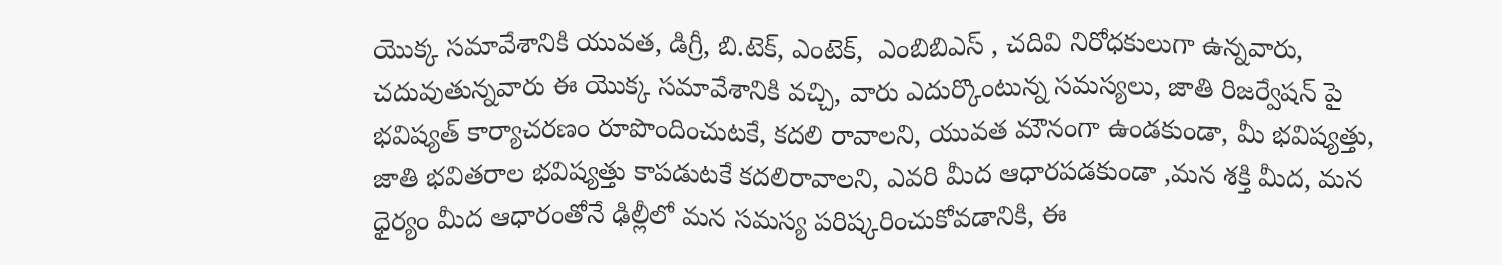యొక్క సమావేశానికి యువత, డిగ్రీ, బి.టెక్, ఎంటెక్,  ఎంబిబిఎస్ , చదివి నిరోధకులుగా ఉన్నవారు, చదువుతున్నవారు ఈ యొక్క సమావేశానికి వచ్చి, వారు ఎదుర్కొంటున్న సమస్యలు, జాతి రిజర్వేషన్ పై  భవిష్యత్ కార్యాచరణం రూపొందించుటకే, కదలి రావాలని, యువత మౌనంగా ఉండకుండా, మీ భవిష్యత్తు, జాతి భవితరాల భవిష్యత్తు కాపడుటకే కదలిరావాలని, ఎవరి మీద ఆధారపడకుండా ,మన శక్తి మీద, మన ధైర్యం మీద ఆధారంతోనే ఢిల్లీలో మన సమస్య పరిష్కరించుకోవడానికి, ఈ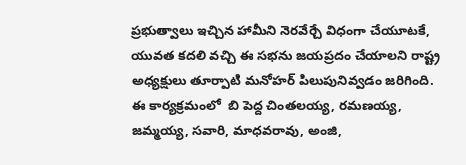ప్రభుత్వాలు ఇచ్చిన హామీని నెరవేర్చే విధంగా చేయూటకే, యువత కదలి వచ్చి ఈ సభను జయప్రదం చేయాలని రాష్ట్ర అధ్యక్షులు తూర్పాటి మనోహర్ పిలుపునివ్వడం జరిగింది.    ఈ కార్యక్రమంలో  బి పెద్ద చింతలయ్య, రమణయ్య, జమ్మయ్య, సవారి, మాధవరావు, అంజి,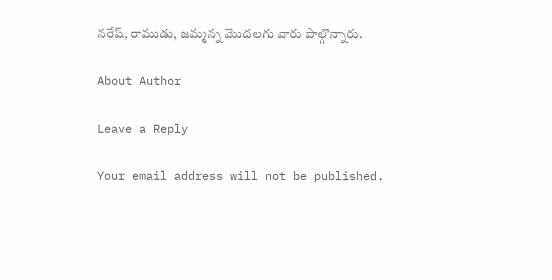నరేష్, రాముడు, జమ్మన్న మొదలగు వారు పాల్గొన్నారు.

About Author

Leave a Reply

Your email address will not be published.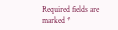Required fields are marked *